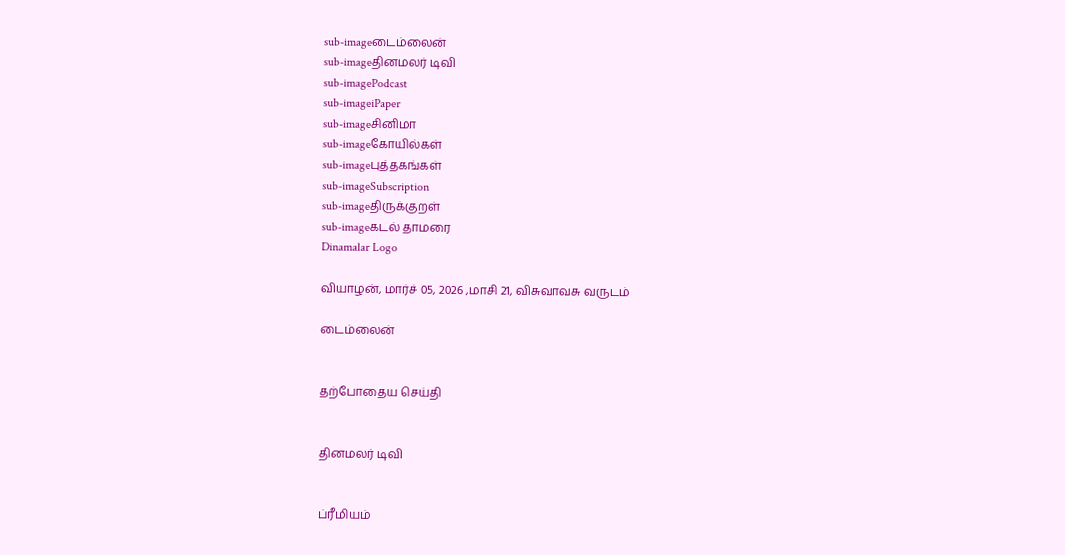sub-imageடைம்லைன்
sub-imageதினமலர் டிவி
sub-imagePodcast
sub-imageiPaper
sub-imageசினிமா
sub-imageகோயில்கள்
sub-imageபுத்தகங்கள்
sub-imageSubscription
sub-imageதிருக்குறள்
sub-imageகடல் தாமரை
Dinamalar Logo

வியாழன், மார்ச் 05, 2026 ,மாசி 21, விசுவாவசு வருடம்

டைம்லைன்


தற்போதைய செய்தி


தினமலர் டிவி


ப்ரீமியம்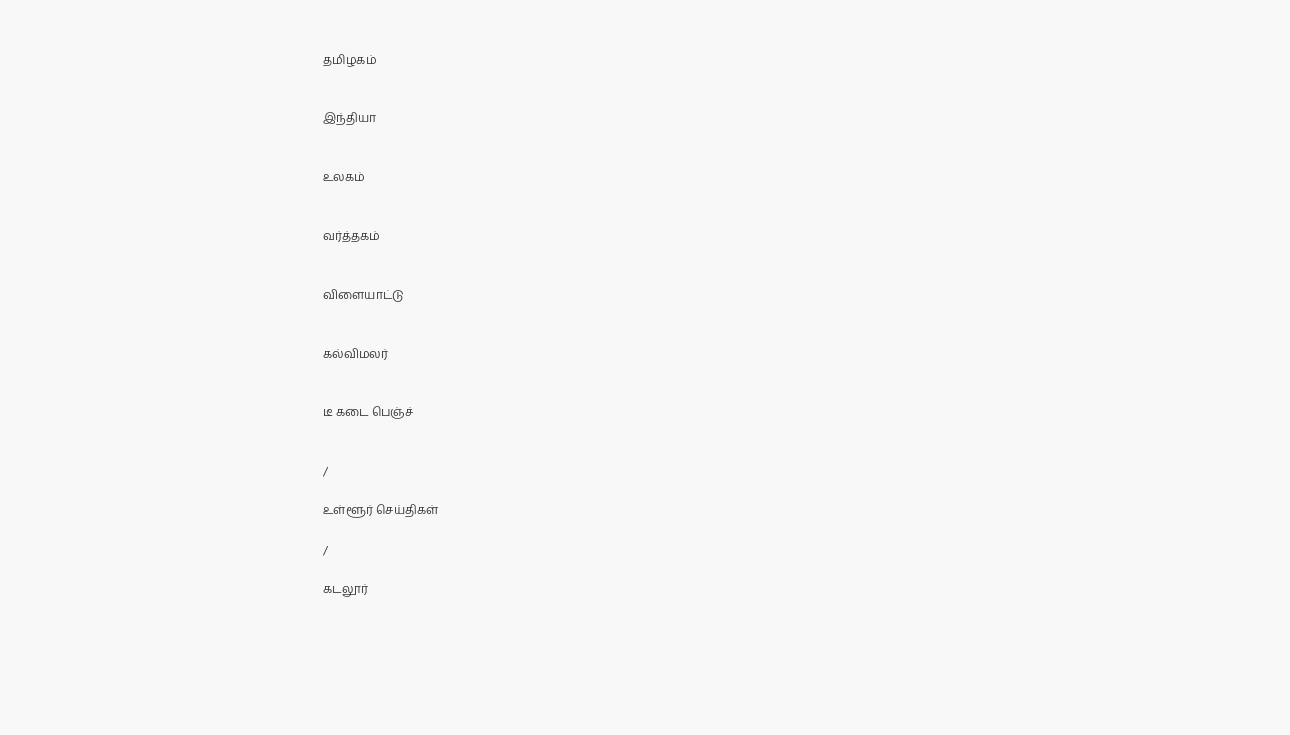தமிழகம்


இந்தியா


உலகம்


வர்த்தகம்


விளையாட்டு


கல்விமலர்


டீ கடை பெஞ்ச்


/

உள்ளூர் செய்திகள்

/

கடலூர்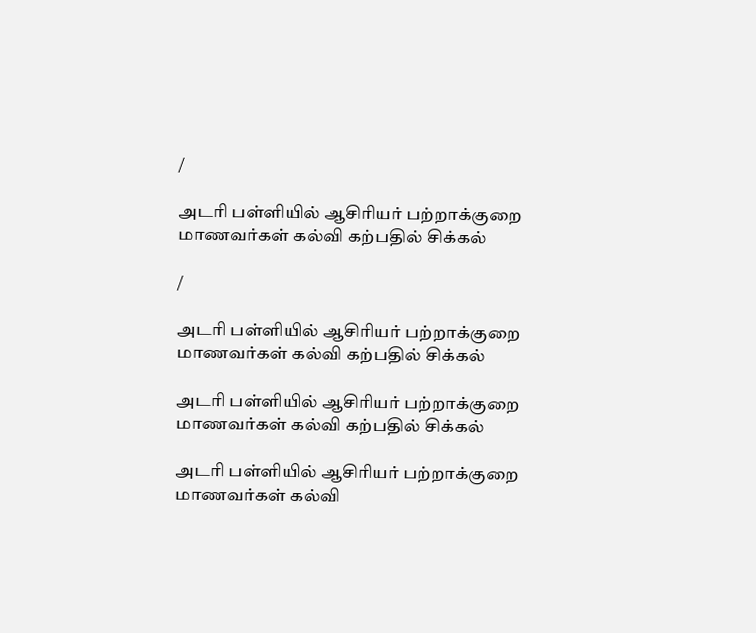/

அடரி பள்ளியில் ஆசிரியர் பற்றாக்குறை மாணவர்கள் கல்வி கற்பதில் சிக்கல்

/

அடரி பள்ளியில் ஆசிரியர் பற்றாக்குறை மாணவர்கள் கல்வி கற்பதில் சிக்கல்

அடரி பள்ளியில் ஆசிரியர் பற்றாக்குறை மாணவர்கள் கல்வி கற்பதில் சிக்கல்

அடரி பள்ளியில் ஆசிரியர் பற்றாக்குறை மாணவர்கள் கல்வி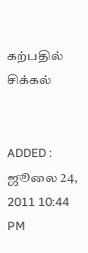கற்பதில் சிக்கல்


ADDED : ஜூலை 24, 2011 10:44 PM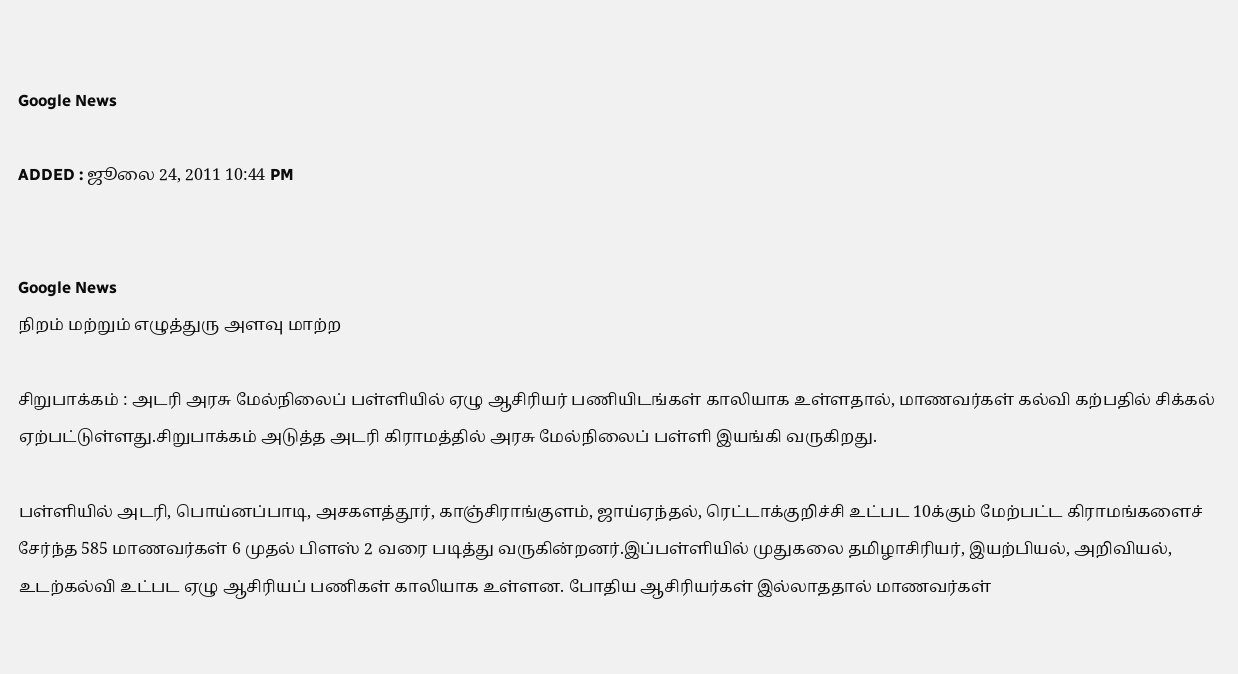Google News

ADDED : ஜூலை 24, 2011 10:44 PM


Google News
நிறம் மற்றும் எழுத்துரு அளவு மாற்ற

சிறுபாக்கம் : அடரி அரசு மேல்நிலைப் பள்ளியில் ஏழு ஆசிரியர் பணியிடங்கள் காலியாக உள்ளதால், மாணவர்கள் கல்வி கற்பதில் சிக்கல் ஏற்பட்டுள்ளது.சிறுபாக்கம் அடுத்த அடரி கிராமத்தில் அரசு மேல்நிலைப் பள்ளி இயங்கி வருகிறது.

பள்ளியில் அடரி, பொய்னப்பாடி, அசகளத்தூர், காஞ்சிராங்குளம், ஜாய்ஏந்தல், ரெட்டாக்குறிச்சி உட்பட 10க்கும் மேற்பட்ட கிராமங்களைச் சேர்ந்த 585 மாணவர்கள் 6 முதல் பிளஸ் 2 வரை படித்து வருகின்றனர்.இப்பள்ளியில் முதுகலை தமிழாசிரியர், இயற்பியல், அறிவியல், உடற்கல்வி உட்பட ஏழு ஆசிரியப் பணிகள் காலியாக உள்ளன. போதிய ஆசிரியர்கள் இல்லாததால் மாணவர்கள்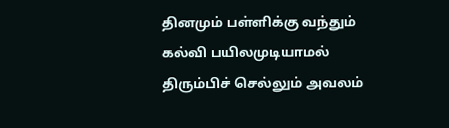தினமும் பள்ளிக்கு வந்தும் கல்வி பயிலமுடியாமல் திரும்பிச் செல்லும் அவலம்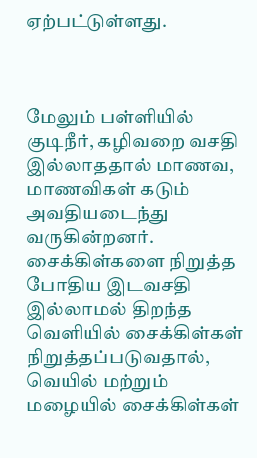ஏற்பட்டுள்ளது.



மேலும் பள்ளியில் குடிநீர், கழிவறை வசதி இல்லாததால் மாணவ, மாணவிகள் கடும் அவதியடைந்து வருகின்றனர். சைக்கிள்களை நிறுத்த போதிய இடவசதி இல்லாமல் திறந்த வெளியில் சைக்கிள்கள் நிறுத்தப்படுவதால், வெயில் மற்றும் மழையில் சைக்கிள்கள்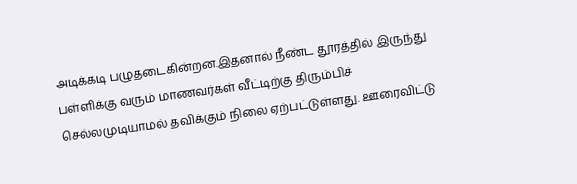அடிக்கடி பழுதடைகின்றன.இதனால் நீண்ட தூரத்தில் இருந்து பள்ளிக்கு வரும் மாணவர்கள் வீட்டிற்கு திரும்பிச் செல்லமுடியாமல் தவிக்கும் நிலை ஏற்பட்டுள்ளது. ஊரைவிட்டு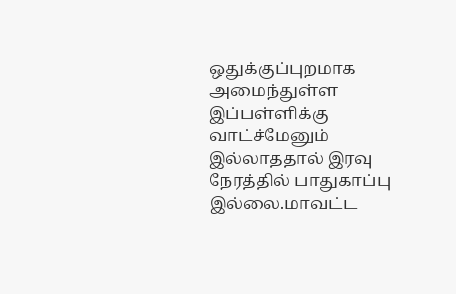ஒதுக்குப்புறமாக அமைந்துள்ள இப்பள்ளிக்கு வாட்ச்மேனும் இல்லாததால் இரவு நேரத்தில் பாதுகாப்பு இல்லை.மாவட்ட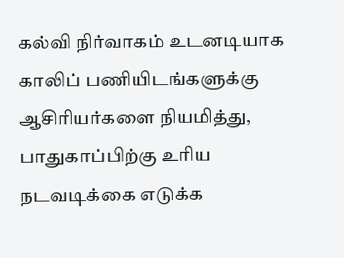கல்வி நிர்வாகம் உடனடியாக காலிப் பணியிடங்களுக்கு ஆசிரியர்களை நியமித்து, பாதுகாப்பிற்கு உரிய நடவடிக்கை எடுக்க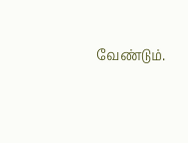வேண்டும்.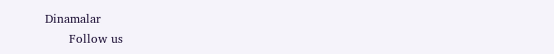Dinamalar
      Follow us